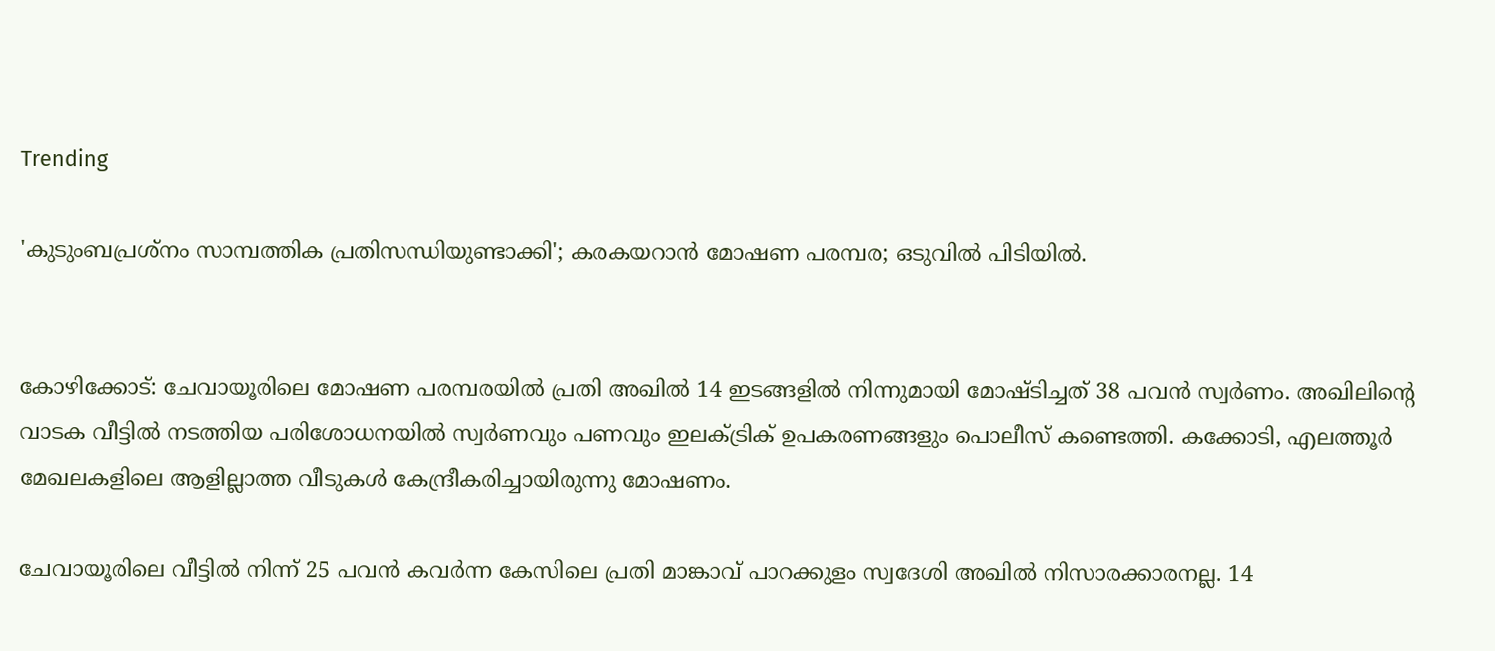Trending

'കുടുംബപ്രശ്നം സാമ്പത്തിക പ്രതിസന്ധിയുണ്ടാക്കി'; കരകയറാൻ മോഷണ പരമ്പര; ഒടുവില്‍ പിടിയിൽ.


കോഴിക്കോട്: ചേവായൂരിലെ മോഷണ പരമ്പരയില്‍ പ്രതി അഖില്‍ 14 ഇടങ്ങളിൽ നിന്നുമായി മോഷ്ടിച്ചത് 38 പവന്‍ സ്വര്‍ണം. അഖിലിന്‍റെ വാടക വീട്ടില്‍ നടത്തിയ പരിശോധനയില്‍ സ്വര്‍ണവും പണവും ഇലക്ട്രിക് ഉപകരണങ്ങളും പൊലീസ് കണ്ടെത്തി. കക്കോടി, എലത്തൂര്‍ മേഖലകളിലെ ആളില്ലാത്ത വീടുകള്‍ കേന്ദ്രീകരിച്ചായിരുന്നു മോഷണം.

ചേവായൂരിലെ വീട്ടില്‍ നിന്ന് 25 പവന്‍ കവര്‍ന്ന കേസിലെ പ്രതി മാങ്കാവ് പാറക്കുളം സ്വദേശി അഖില്‍ നിസാരക്കാരനല്ല. 14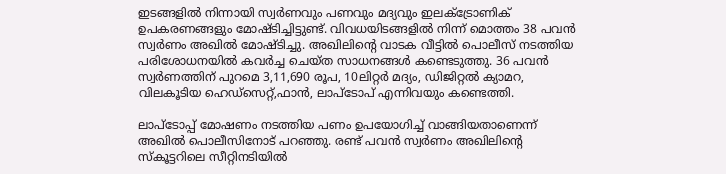ഇടങ്ങളില്‍ നിന്നായി സ്വര്‍ണവും പണവും മദ്യവും ഇലക്ട്രോണിക് ഉപകരണങ്ങളും മോഷ്ടിച്ചിട്ടുണ്ട്. വിവധയിടങ്ങളില്‍ നിന്ന് മൊത്തം 38 പവന്‍ സ്വര്‍ണം അഖില്‍ മോഷ്ടിച്ചു. അഖിലിന്‍റെ വാടക വീട്ടില്‍ പൊലീസ് നടത്തിയ പരിശോധനയില്‍ കവര്‍ച്ച ചെയ്ത സാധനങ്ങള്‍ കണ്ടെടുത്തു. 36 പവന്‍ സ്വര്‍ണത്തിന് പുറമെ 3,11,690 രൂപ, 10ലിറ്റര്‍ മദ്യം, ഡിജിറ്റല്‍ ക്യാമറ, വിലകൂടിയ ഹെഡ്സെറ്റ്,ഫാന്‍, ലാപ്ടോപ് എന്നിവയും കണ്ടെത്തി.

ലാപ്ടോപ്പ് മോഷണം നടത്തിയ പണം ഉപയോഗിച്ച് വാങ്ങിയതാണെന്ന് അഖില്‍ പൊലീസിനോട് പറഞ്ഞു. രണ്ട് പവന്‍ സ്വര്‍ണം അഖിലിന്‍റെ സ്കൂട്ടറിലെ സീറ്റിനടിയില്‍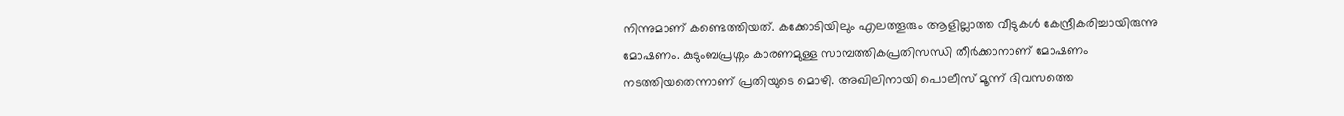നിന്നുമാണ് കണ്ടെത്തിയത്. കക്കോടിയിലും എലത്തൂരും ആളില്ലാത്ത വീടുകള്‍ കേന്ദ്രീകരിച്ചായിരുന്നു മോഷണം. കുടുംബപ്രശ്നം കാരണമുള്ള സാമ്പത്തികപ്രതിസന്ധി തീര്‍ക്കാനാണ് മോഷണം നടത്തിയതെന്നാണ് പ്രതിയുടെ മൊഴി. അഖിലിനായി പൊലീസ് മൂന്ന് ദിവസത്തെ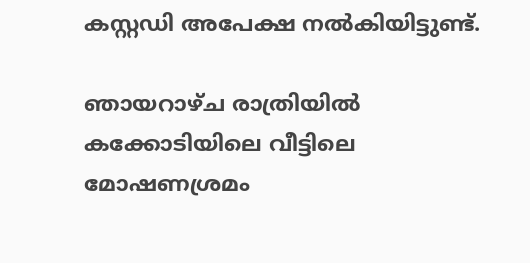കസ്റ്റഡി അപേക്ഷ നല്‍കിയിട്ടുണ്ട്.

ഞായറാഴ്ച രാത്രിയില്‍ കക്കോടിയിലെ വീട്ടിലെ മോഷണശ്രമം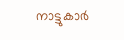നാട്ടുകാര്‍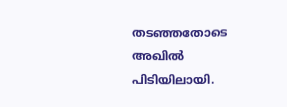തടഞ്ഞതോടെ അഖില്‍ പിടിയിലായി.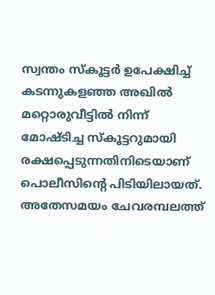സ്വന്തം സ്കൂട്ടര്‍ ഉപേക്ഷിച്ച് കടന്നുകള‍ഞ്ഞ അഖില്‍ മറ്റൊരുവീട്ടില്‍ നിന്ന് മോഷ്ടിച്ച സ്കൂട്ടറുമായി രക്ഷപ്പെടുന്നതിനിടെയാണ് പൊലീസിന്‍റെ പിടിയിലായത്. അതേസമയം ചേവരമ്പലത്ത്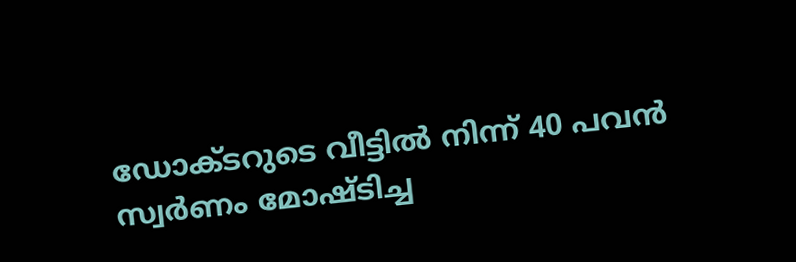ഡോക്ടറുടെ വീട്ടില്‍ നിന്ന് 40 പവന്‍ സ്വർണം മോഷ്ടിച്ച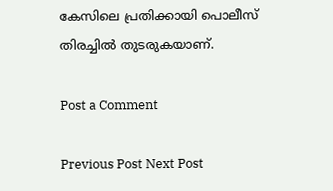കേസിലെ പ്രതിക്കായി പൊലീസ് തിരച്ചില്‍ തുടരുകയാണ്.

Post a Comment

Previous Post Next Post